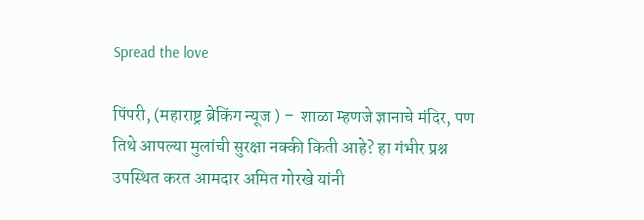Spread the love

पिंपरी, (महाराष्ट्र ब्रेकिंग न्यूज ) –  शाळा म्हणजे ज्ञानाचे मंदिर, पण तिथे आपल्या मुलांची सुरक्षा नक्की किती आहे? हा गंभीर प्रश्न उपस्थित करत आमदार अमित गोरखे यांनी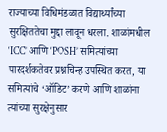राज्याच्या विधिमंडळात विद्यार्थ्यांच्या सुरक्षिततेचा मुद्दा लावून धरला. शाळांमधील ‘ICC’ आणि ‘POSH’ समित्यांच्या पारदर्शकतेवर प्रश्नचिन्ह उपस्थित करत, या समित्यांचे ‘ऑडिट’ करणे आणि शाळांना त्यांच्या सुरक्षेनुसार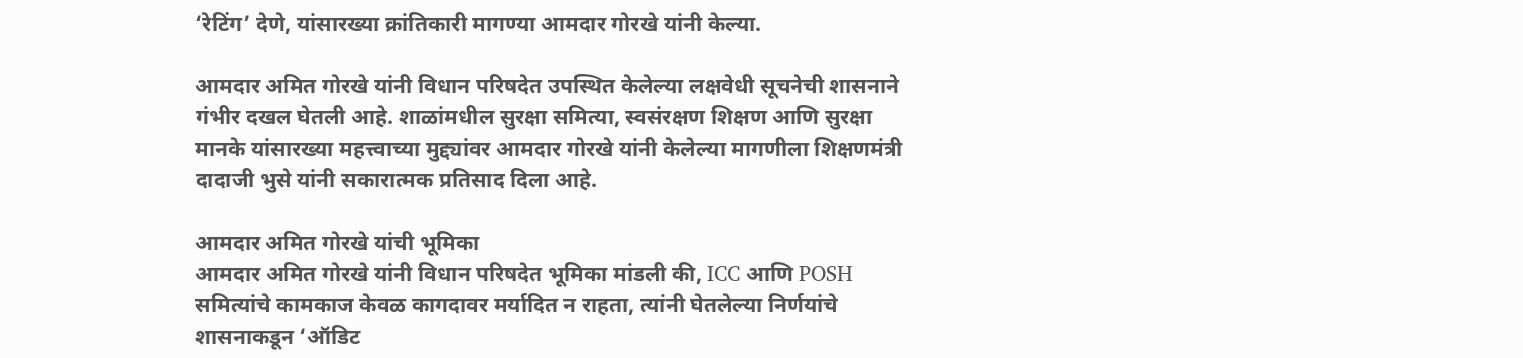‘रेटिंग’ देणे, यांसारख्या क्रांतिकारी मागण्या आमदार गोरखे यांनी केल्या.

आमदार अमित गोरखे यांनी विधान परिषदेत उपस्थित केलेल्या लक्षवेधी सूचनेची शासनाने गंभीर दखल घेतली आहे. शाळांमधील सुरक्षा समित्या, स्वसंरक्षण शिक्षण आणि सुरक्षा मानके यांसारख्या महत्त्वाच्या मुद्द्यांवर आमदार गोरखे यांनी केलेल्या मागणीला शिक्षणमंत्री दादाजी भुसे यांनी सकारात्मक प्रतिसाद दिला आहे.

आमदार अमित गोरखे यांची भूमिका
आमदार अमित गोरखे यांनी विधान परिषदेत भूमिका मांडली की, ICC आणि POSH समित्यांचे कामकाज केवळ कागदावर मर्यादित न राहता, त्यांनी घेतलेल्या निर्णयांचे शासनाकडून ‘ऑडिट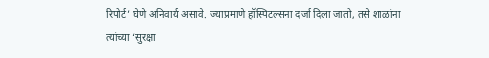रिपोर्ट’ घेणे अनिवार्य असावे. ज्याप्रमाणे हॉस्पिटल्सना दर्जा दिला जातो, तसे शाळांना त्यांच्या ‘सुरक्षा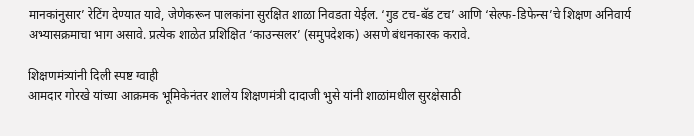मानकांनुसार’ रेटिंग देण्यात यावे, जेणेकरून पालकांना सुरक्षित शाळा निवडता येईल. ‘गुड टच-बॅड टच’ आणि ‘सेल्फ-डिफेन्स’चे शिक्षण अनिवार्य अभ्यासक्रमाचा भाग असावे. प्रत्येक शाळेत प्रशिक्षित ‘काउन्सलर’ (समुपदेशक) असणे बंधनकारक करावे.

शिक्षणमंत्र्यांनी दिली स्पष्ट ग्वाही
आमदार गोरखे यांच्या आक्रमक भूमिकेनंतर शालेय शिक्षणमंत्री दादाजी भुसे यांनी शाळांमधील सुरक्षेसाठी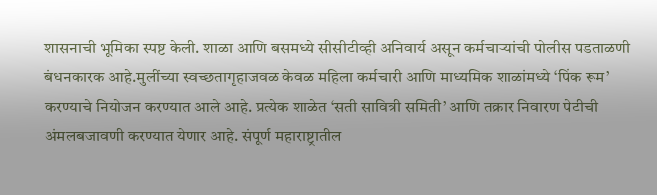शासनाची भूमिका स्पष्ट केली. शाळा आणि बसमध्ये सीसीटीव्ही अनिवार्य असून कर्मचाऱ्यांची पोलीस पडताळणी बंधनकारक आहे.मुलींच्या स्वच्छतागृहाजवळ केवळ महिला कर्मचारी आणि माध्यमिक शाळांमध्ये ‘पिंक रूम’ करण्याचे नियोजन करण्यात आले आहे. प्रत्येक शाळेत ‘सती सावित्री समिती’ आणि तक्रार निवारण पेटीची अंमलबजावणी करण्यात येणार आहे. संपूर्ण महाराष्ट्रातील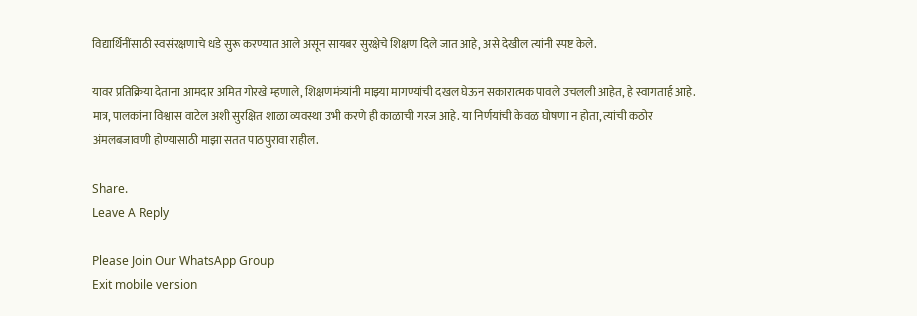विद्यार्थिनींसाठी स्वसंरक्षणाचे धडे सुरू करण्यात आले असून सायबर सुरक्षेचे शिक्षण दिले जात आहे, असे देखील त्यांनी स्पष्ट केले.

यावर प्रतिक्रिया देताना आमदार अमित गोरखे म्हणाले, शिक्षणमंत्र्यांनी माझ्या मागण्यांची दखल घेऊन सकारात्मक पावले उचलली आहेत, हे स्वागतार्ह आहे. मात्र, पालकांना विश्वास वाटेल अशी सुरक्षित शाळा व्यवस्था उभी करणे ही काळाची गरज आहे. या निर्णयांची केवळ घोषणा न होता, त्यांची कठोर अंमलबजावणी होण्यासाठी माझा सतत पाठपुरावा राहील.

Share.
Leave A Reply

Please Join Our WhatsApp Group
Exit mobile version